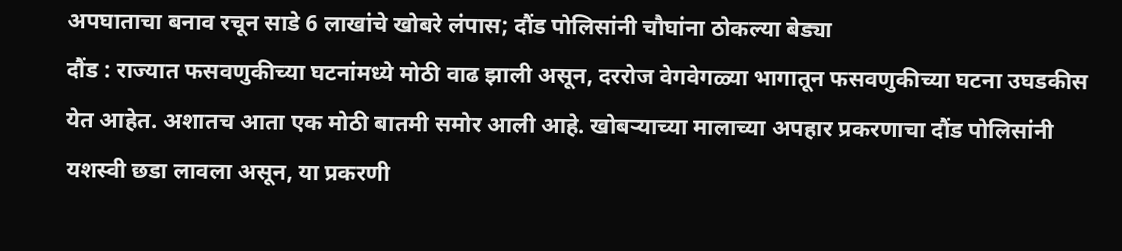अपघाताचा बनाव रचून साडे 6 लाखांचे खोबरे लंपास; दौंड पोलिसांनी चौघांना ठोकल्या बेड्या
दौंड : राज्यात फसवणुकीच्या घटनांमध्ये मोठी वाढ झाली असून, दररोज वेगवेगळ्या भागातून फसवणुकीच्या घटना उघडकीस येत आहेत. अशातच आता एक मोठी बातमी समोर आली आहे. खोबऱ्याच्या मालाच्या अपहार प्रकरणाचा दौंड पोलिसांनी यशस्वी छडा लावला असून, या प्रकरणी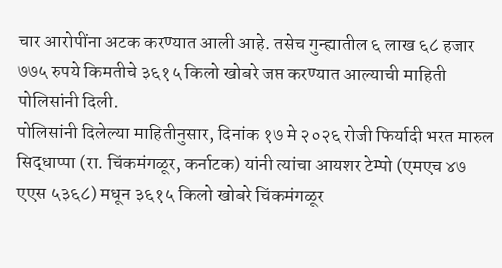चार आरोपींना अटक करण्यात आली आहे. तसेच गुन्ह्यातील ६ लाख ६८ हजार ७७५ रुपये किमतीचे ३६१५ किलो खोबरे जप्त करण्यात आल्याची माहिती पोलिसांनी दिली.
पोलिसांनी दिलेल्या माहितीनुसार, दिनांक १७ मे २०२६ रोजी फिर्यादी भरत मारुल सिद्धाप्पा (रा. चिंकमंगळूर, कर्नाटक) यांनी त्यांचा आयशर टेम्पो (एमएच ४७ एएस ५३६८) मधून ३६१५ किलो खोबरे चिंकमंगळूर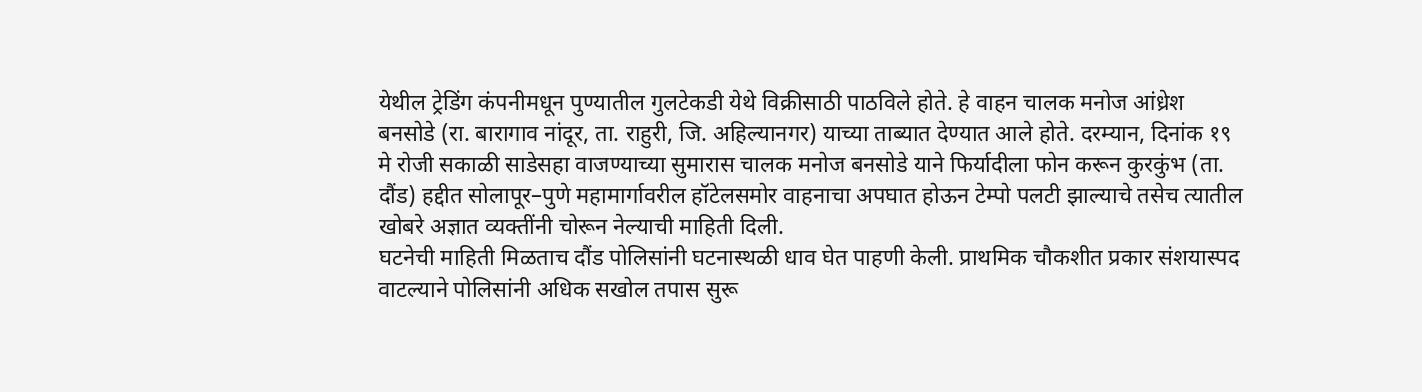येथील ट्रेडिंग कंपनीमधून पुण्यातील गुलटेकडी येथे विक्रीसाठी पाठविले होते. हे वाहन चालक मनोज आंध्रेश बनसोडे (रा. बारागाव नांदूर, ता. राहुरी, जि. अहिल्यानगर) याच्या ताब्यात देण्यात आले होते. दरम्यान, दिनांक १९ मे रोजी सकाळी साडेसहा वाजण्याच्या सुमारास चालक मनोज बनसोडे याने फिर्यादीला फोन करून कुरकुंभ (ता. दौंड) हद्दीत सोलापूर–पुणे महामार्गावरील हॉटेलसमोर वाहनाचा अपघात होऊन टेम्पो पलटी झाल्याचे तसेच त्यातील खोबरे अज्ञात व्यक्तींनी चोरून नेल्याची माहिती दिली.
घटनेची माहिती मिळताच दौंड पोलिसांनी घटनास्थळी धाव घेत पाहणी केली. प्राथमिक चौकशीत प्रकार संशयास्पद वाटल्याने पोलिसांनी अधिक सखोल तपास सुरू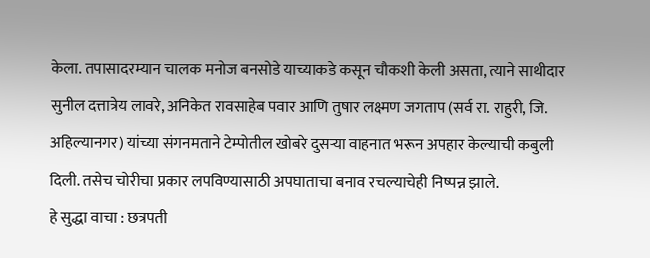केला. तपासादरम्यान चालक मनोज बनसोडे याच्याकडे कसून चौकशी केली असता, त्याने साथीदार सुनील दत्तात्रेय लावरे, अनिकेत रावसाहेब पवार आणि तुषार लक्ष्मण जगताप (सर्व रा. राहुरी, जि. अहिल्यानगर) यांच्या संगनमताने टेम्पोतील खोबरे दुसऱ्या वाहनात भरून अपहार केल्याची कबुली दिली. तसेच चोरीचा प्रकार लपविण्यासाठी अपघाताचा बनाव रचल्याचेही निष्पन्न झाले.
हे सुद्धा वाचा : छत्रपती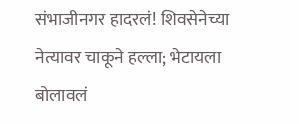संभाजीनगर हादरलं! शिवसेनेच्या नेत्यावर चाकूने हल्ला; भेटायला बोलावलं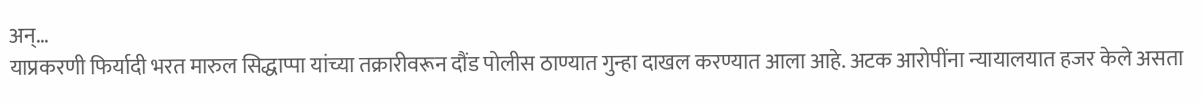अन्…
याप्रकरणी फिर्यादी भरत मारुल सिद्धाप्पा यांच्या तक्रारीवरून दौंड पोलीस ठाण्यात गुन्हा दाखल करण्यात आला आहे. अटक आरोपींना न्यायालयात हजर केले असता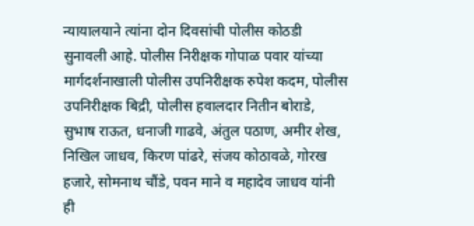न्यायालयाने त्यांना दोन दिवसांची पोलीस कोठडी सुनावली आहे. पोलीस निरीक्षक गोपाळ पवार यांच्या मार्गदर्शनाखाली पोलीस उपनिरीक्षक रुपेश कदम, पोलीस उपनिरीक्षक बिद्री, पोलीस हवालदार नितीन बोराडे, सुभाष राऊत, धनाजी गाढवे, अंतुल पठाण, अमीर शेख, निखिल जाधव, किरण पांढरे, संजय कोठावळे, गोरख हजारे, सोमनाथ चौंडे, पवन माने व महादेव जाधव यांनी ही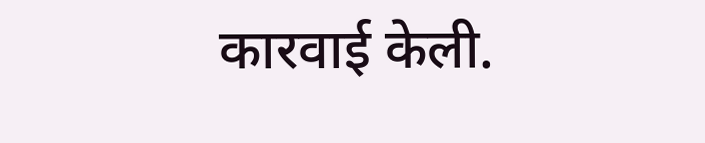कारवाई केली.